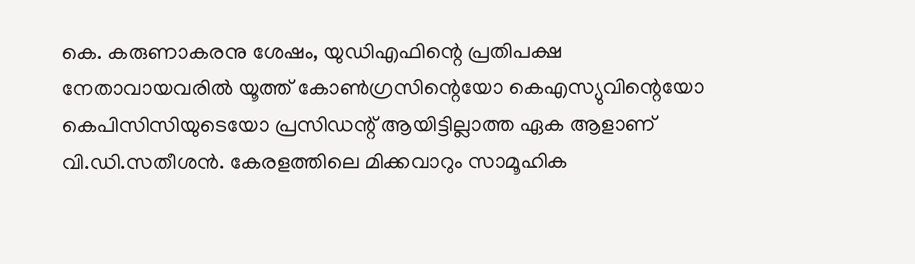കെ. കരുണാകരനു ശേഷം, യുഡിഎഫിന്റെ പ്രതിപക്ഷ നേതാവായവരിൽ യൂത്ത് കോൺഗ്രസിന്റെയോ കെഎസ്യുവിന്റെയോ കെപിസിസിയുടെയോ പ്രസിഡന്റ് ആയിട്ടില്ലാത്ത ഏക ആളാണ് വി.ഡി.സതീശൻ. കേരളത്തിലെ മിക്കവാറും സാമൂഹിക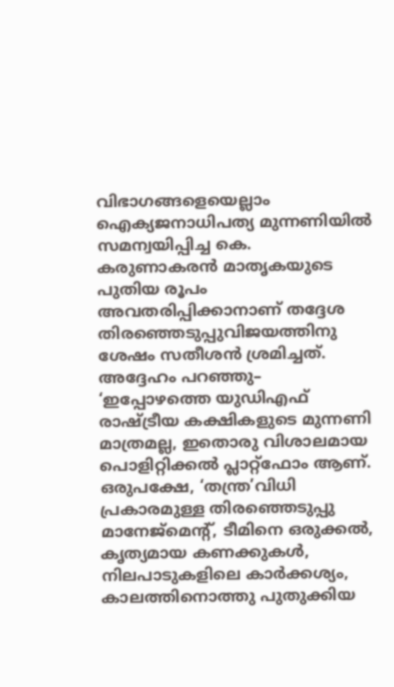വിഭാഗങ്ങളെയെല്ലാം ഐക്യജനാധിപത്യ മുന്നണിയിൽ സമന്വയിപ്പിച്ച കെ. കരുണാകരൻ മാതൃകയുടെ പുതിയ രൂപം അവതരിപ്പിക്കാനാണ് തദ്ദേശ തിരഞ്ഞെടുപ്പുവിജയത്തിനു ശേഷം സതീശൻ ശ്രമിച്ചത്. അദ്ദേഹം പറഞ്ഞു– ‘ഇപ്പോഴത്തെ യുഡിഎഫ് രാഷ്ട്രീയ കക്ഷികളുടെ മുന്നണി മാത്രമല്ല, ഇതൊരു വിശാലമായ പൊളിറ്റിക്കൽ പ്ലാറ്റ്ഫോം ആണ്. ഒരുപക്ഷേ, ‘തന്ത്ര’വിധി പ്രകാരമുള്ള തിരഞ്ഞെടുപ്പു മാനേജ്മെന്റ്, ടീമിനെ ഒരുക്കൽ, കൃത്യമായ കണക്കുകൾ, നിലപാടുകളിലെ കാർക്കശ്യം, കാലത്തിനൊത്തു പുതുക്കിയ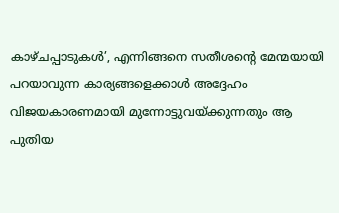കാഴ്ചപ്പാടുകൾ’, എന്നിങ്ങനെ സതീശന്റെ മേന്മയായി പറയാവുന്ന കാര്യങ്ങളെക്കാൾ അദ്ദേഹം വിജയകാരണമായി മുന്നോട്ടുവയ്ക്കുന്നതും ആ പുതിയ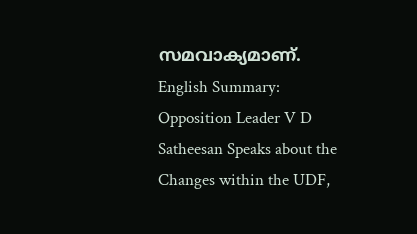സമവാക്യമാണ്. English Summary:
Opposition Leader V D Satheesan Speaks about the Changes within the UDF,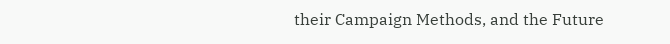their Campaign Methods, and the Future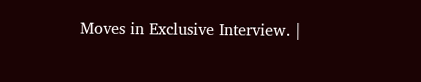Moves in Exclusive Interview. |